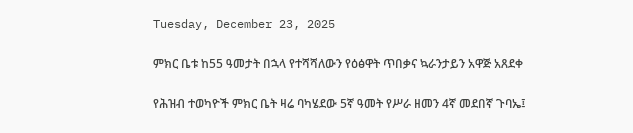Tuesday, December 23, 2025

ምክር ቤቱ ከ55 ዓመታት በኋላ የተሻሻለውን የዕፅዋት ጥበቃና ኳራንታይን አዋጅ አጸደቀ

የሕዝብ ተወካዮች ምክር ቤት ዛሬ ባካሄደው 5ኛ ዓመት የሥራ ዘመን 4ኛ መደበኛ ጉባኤ፤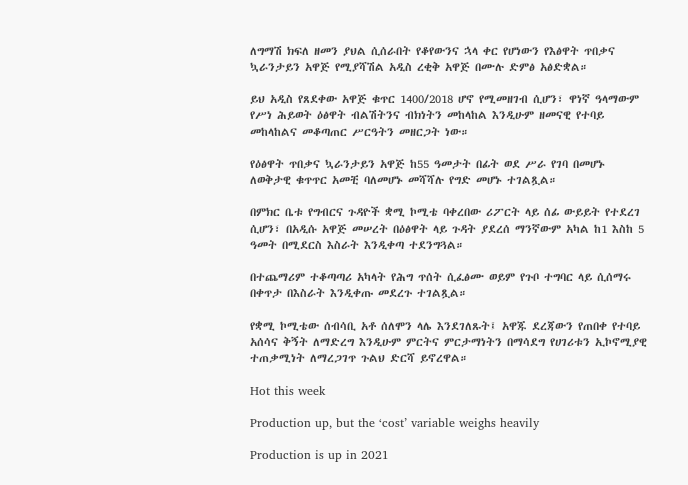ለግማሽ ክፍለ ዘመን ያህል ሲሰራበት የቆየውንና ኋላ ቀር የሆነውን የእፅዋት ጥበቃና ኳራንታይን አዋጅ የሚያሻሽል አዲስ ረቂቅ አዋጅ በሙሉ ድምፅ አፅድቋል።

ይህ አዲስ የጸደቀው አዋጅ ቁጥር 1400/2018 ሆኖ የሚመዘገብ ሲሆን፣ ዋነኛ ዓላማውም የሥነ ሕይወት ዕፅዋት ብልሽትንና ብክነትን መከላከል እንዲሁም ዘመናዊ የተባይ መከላከልና መቆጣጠር ሥርዓትን መዘርጋት ነው።

የዕፅዋት ጥበቃና ኳራንታይን አዋጅ ከ55 ዓመታት በፊት ወደ ሥራ የገባ በመሆኑ ለወቅታዊ ቁጥጥር አመቺ ባለመሆኑ መሻሻሉ የግድ መሆኑ ተገልጿል።

በምክር ቤቱ የግብርና ጉዳዮች ቋሚ ኮሚቴ ባቀረበው ሪፖርት ላይ ሰፊ ውይይት የተደረገ ሲሆን፣ በአዲሱ አዋጅ መሠረት በዕፅዋት ላይ ጉዳት ያደረሰ ማንኛውም አካል ከ1 እስከ 5 ዓመት በሚደርስ እስራት እንዲቀጣ ተደንግጓል።

በተጨማሪም ተቆጣጣሪ አካላት የሕግ ጥሰት ሲፈፅሙ ወይም የጉቦ ተግባር ላይ ሲሰማሩ በቀጥታ በእስራት እንዲቀጡ መደረጉ ተገልጿል።

የቋሚ ኮሚቴው ሰብሳቢ አቶ ሰለሞን ላሌ እንደገለጹት፤ አዋጁ ደረጃውን የጠበቀ የተባይ አሰሳና ቅኝት ለማድረግ እንዲሁም ምርትና ምርታማነትን በማሳደግ የሀገሪቱን ኢኮኖሚያዊ ተጠቃሚነት ለማረጋገጥ ጉልህ ድርሻ ይኖረዋል።

Hot this week

Production up, but the ‘cost’ variable weighs heavily

Production is up in 2021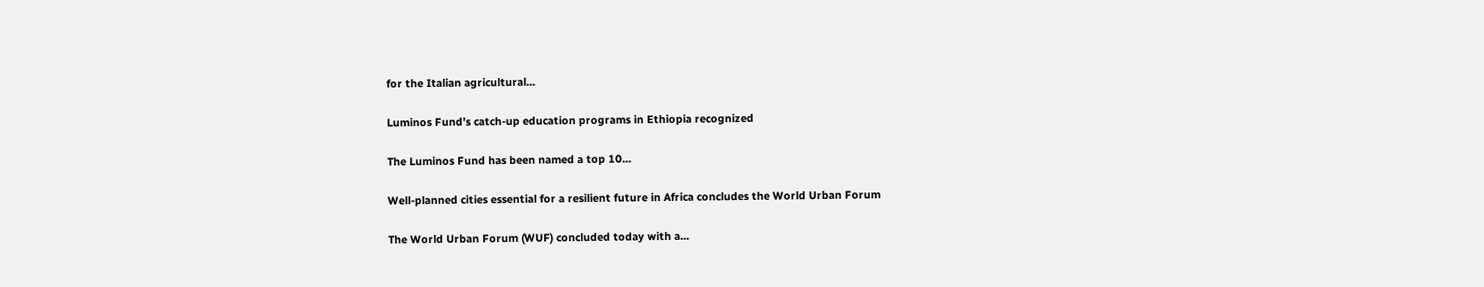for the Italian agricultural...

Luminos Fund’s catch-up education programs in Ethiopia recognized

The Luminos Fund has been named a top 10...

Well-planned cities essential for a resilient future in Africa concludes the World Urban Forum

The World Urban Forum (WUF) concluded today with a...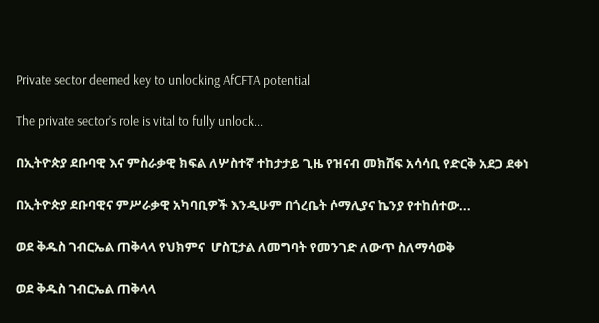Private sector deemed key to unlocking AfCFTA potential

The private sector’s role is vital to fully unlock...

በኢትዮጵያ ደቡባዊ እና ምስራቃዊ ክፍል ለሦስተኛ ተከታታይ ጊዜ የዝናብ መክሸፍ አሳሳቢ የድርቅ አደጋ ደቀነ

በኢትዮጵያ ደቡባዊና ምሥራቃዊ አካባቢዎች እንዲሁም በጎረቤት ሶማሊያና ኬንያ የተከሰተው...

ወደ ቅዱስ ገብርኤል ጠቅላላ የህክምና  ሆስፒታል ለመግባት የመንገድ ለውጥ ስለማሳወቅ

ወደ ቅዱስ ገብርኤል ጠቅላላ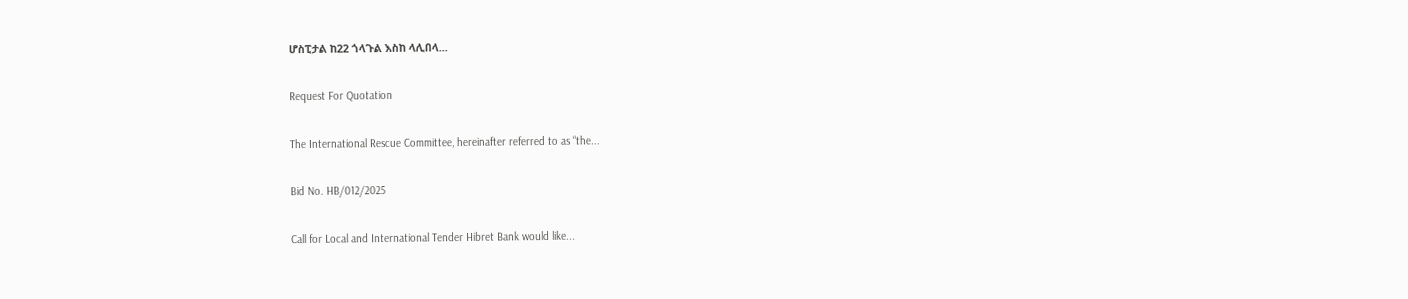ሆስፒታል ከ22 ጎላጉል እስከ ላሊበላ...

Request For Quotation

The International Rescue Committee, hereinafter referred to as “the...

Bid No. HB/012/2025

Call for Local and International Tender Hibret Bank would like...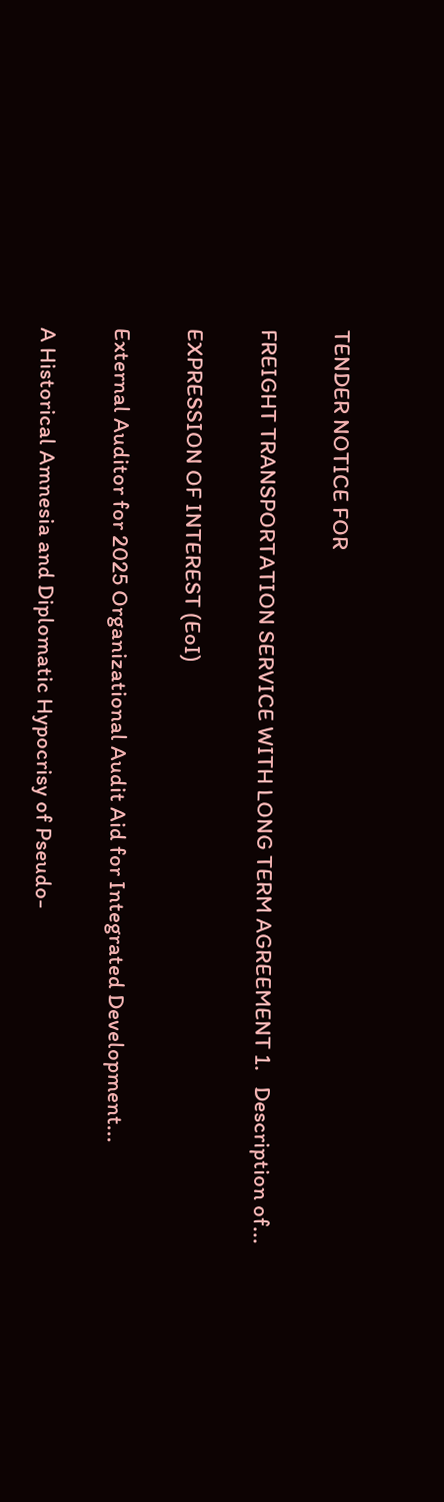TENDER NOTICE FOR

FREIGHT TRANSPORTATION SERVICE WITH LONG TERM AGREEMENT 1.   Description of...

EXPRESSION OF INTEREST (EoI)

External Auditor for 2025 Organizational Audit Aid for Integrated Development...

A Historical Amnesia and Diplomatic Hypocrisy of Pseudo-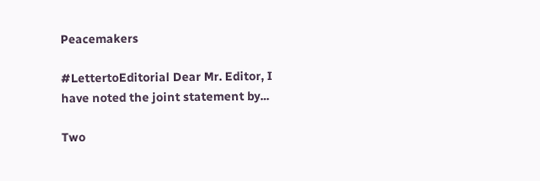Peacemakers

#LettertoEditorial Dear Mr. Editor, I have noted the joint statement by...

Two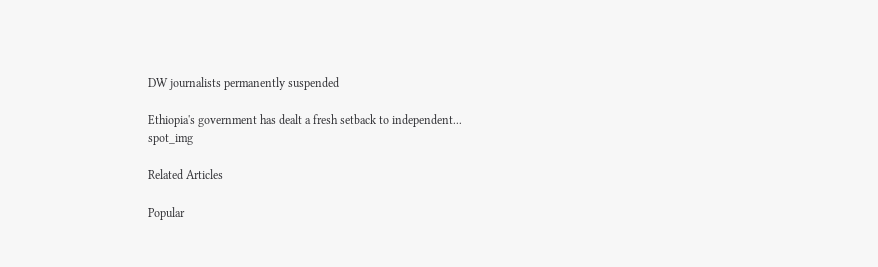DW journalists permanently suspended

Ethiopia's government has dealt a fresh setback to independent...
spot_img

Related Articles

Popular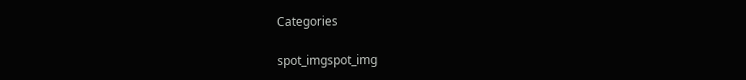Categories

spot_imgspot_img